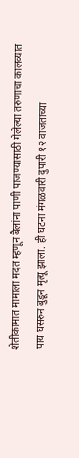शेतीकामात मामाला मदत म्हणून बैलांना पाणी पाजण्यासाठी गेलेल्या तरुणाचा कालव्यात पाय घसरुन बुडून मृत्यू झाला. ही घटना मंगळवारी दुपारी १२ वाजताच्या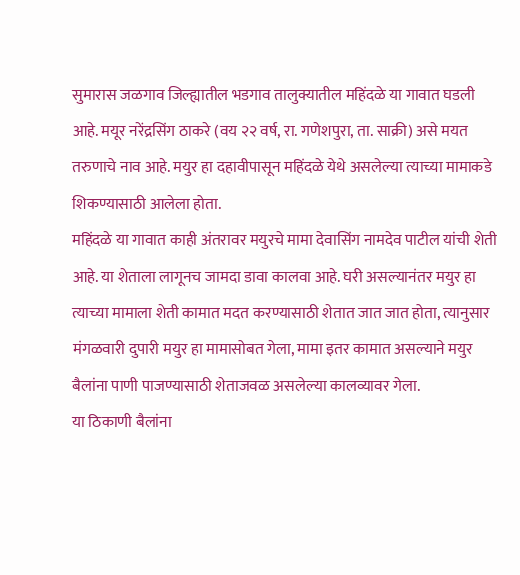सुमारास जळगाव जिल्ह्यातील भडगाव तालुक्यातील महिंदळे या गावात घडली आहे. मयूर नरेंद्रसिंग ठाकरे (वय २२ वर्ष, रा. गणेशपुरा, ता. साक्री) असे मयत तरुणाचे नाव आहे. मयुर हा दहावीपासून महिंदळे येथे असलेल्या त्याच्या मामाकडे शिकण्यासाठी आलेला होता.
महिंदळे या गावात काही अंतरावर मयुरचे मामा देवासिंग नामदेव पाटील यांची शेती आहे. या शेताला लागूनच जामदा डावा कालवा आहे. घरी असल्यानंतर मयुर हा त्याच्या मामाला शेती कामात मदत करण्यासाठी शेतात जात जात होता, त्यानुसार मंगळवारी दुपारी मयुर हा मामासोबत गेला, मामा इतर कामात असल्याने मयुर बैलांना पाणी पाजण्यासाठी शेताजवळ असलेल्या कालव्यावर गेला.
या ठिकाणी बैलांना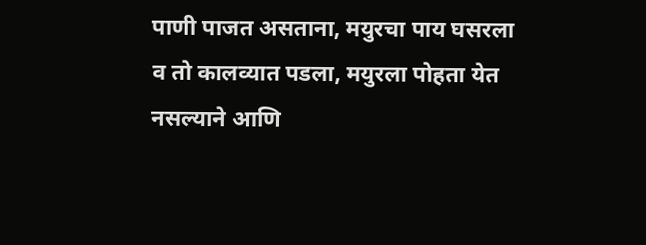पाणी पाजत असताना, मयुरचा पाय घसरला व तो कालव्यात पडला, मयुरला पोहता येत नसल्याने आणि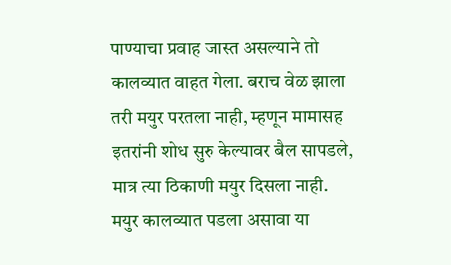पाण्याचा प्रवाह जास्त असल्याने तो कालव्यात वाहत गेला. बराच वेळ झाला तरी मयुर परतला नाही, म्हणून मामासह इतरांनी शोध सुरु केल्यावर बैल सापडले, मात्र त्या ठिकाणी मयुर दिसला नाही.
मयुर कालव्यात पडला असावा या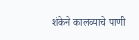शंकेने कालव्याचे पाणी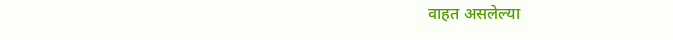वाहत असलेल्या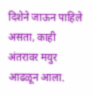दिशेने जाऊन पाहिले असता, काही अंतरावर मयुर आढळून आला.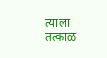त्याला तत्काळ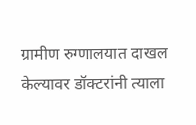ग्रामीण रुग्णालयात दाखल केल्यावर डॉक्टरांनी त्याला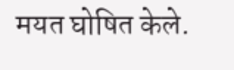मयत घोषित केले.